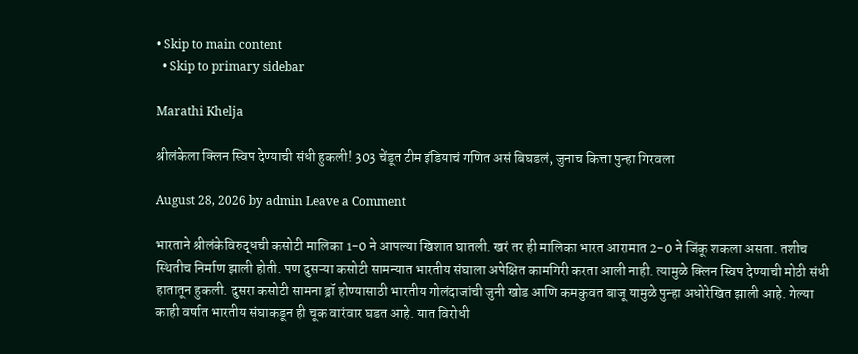• Skip to main content
  • Skip to primary sidebar

Marathi Khelja

श्रीलंकेला क्लिन स्विप देण्याची संधी हुकली! 303 चेंडूत टीम इंडियाचं गणित असं बिघडलं, जुनाच कित्ता पुन्हा गिरवला

August 28, 2026 by admin Leave a Comment

भारताने श्रीलंकेविरुद्धची कसोटी मालिका 1-0 ने आपल्या खिशात घातली. खरं तर ही मालिका भारत आरामात 2-0 ने जिंकू शकला असता. तशीच स्थितीच निर्माण झाली होती. पण दुसऱ्या कसोटी सामन्यात भारतीय संघाला अपेक्षित कामगिरी करता आली नाही. त्यामुळे क्लिन स्विप देण्याची मोठी संधी हातातून हुकली. दुसरा कसोटी सामना ड्रॉ होण्यासाठी भारतीय गोलंदाजांची जुनी खोड आणि कमकुवत बाजू यामुळे पुन्हा अधोरेखित झाली आहे. गेल्या काही वर्षात भारतीय संघाकडून ही चूक वारंवार घडत आहे. यात विरोधी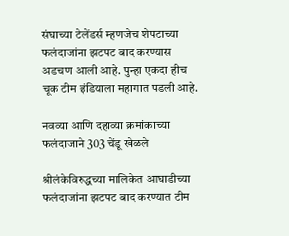संघाच्या टेलेंडर्स म्हणजेच शेपटाच्या फलंदाजांना झटपट बाद करण्यास अडचण आली आहे. पुन्हा एकदा हीच चूक टीम इंडियाला महागात पडली आहे.

नवव्या आणि दहाव्या क्रमांकाच्या फलंदाजाने 303 चेंडू खेळले

श्रीलंकेविरुद्धच्या मालिकेत आघाडीच्या फलंदाजांना झटपट बाद करण्यात टीम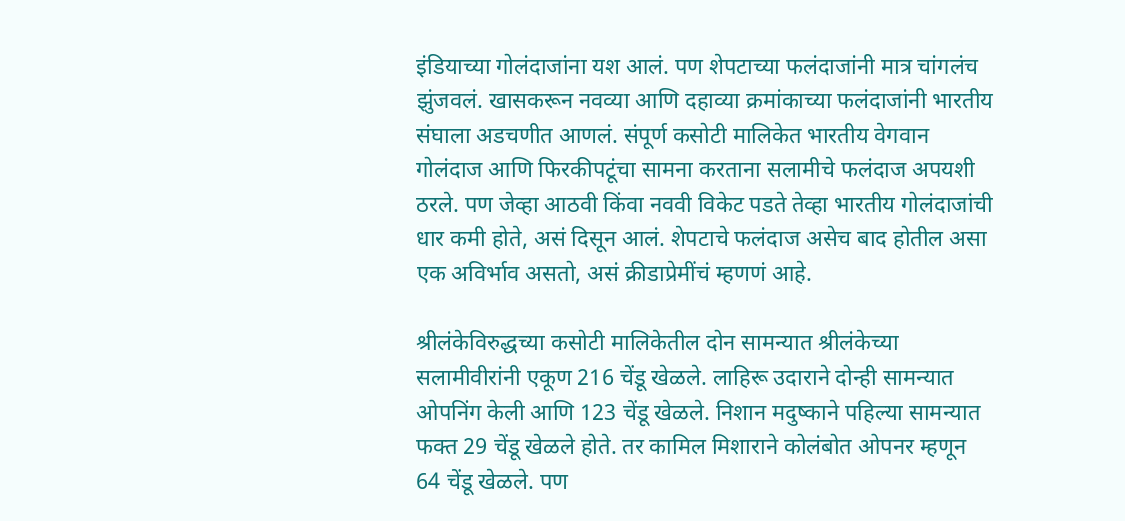इंडियाच्या गोलंदाजांना यश आलं. पण शेपटाच्या फलंदाजांनी मात्र चांगलंच झुंजवलं. खासकरून नवव्या आणि दहाव्या क्रमांकाच्या फलंदाजांनी भारतीय संघाला अडचणीत आणलं. संपूर्ण कसोटी मालिकेत भारतीय वेगवान गोलंदाज आणि फिरकीपटूंचा सामना करताना सलामीचे फलंदाज अपयशी ठरले. पण जेव्हा आठवी किंवा नववी विकेट पडते तेव्हा भारतीय गोलंदाजांची धार कमी होते, असं दिसून आलं. शेपटाचे फलंदाज असेच बाद होतील असा एक अविर्भाव असतो, असं क्रीडाप्रेमींचं म्हणणं आहे.

श्रीलंकेविरुद्धच्या कसोटी मालिकेतील दोन सामन्यात श्रीलंकेच्या सलामीवीरांनी एकूण 216 चेंडू खेळले. लाहिरू उदाराने दोन्ही सामन्यात ओपनिंग केली आणि 123 चेंडू खेळले. निशान मदुष्काने पहिल्या सामन्यात फक्त 29 चेंडू खेळले होते. तर कामिल मिशाराने कोलंबोत ओपनर म्हणून 64 चेंडू खेळले. पण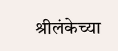श्रीलंकेच्या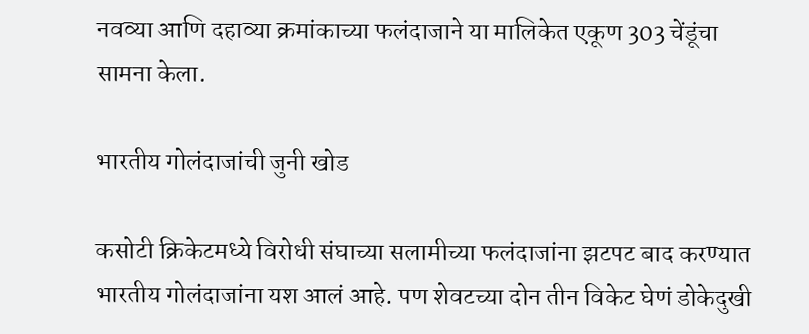नवव्या आणि दहाव्या क्रमांकाच्या फलंदाजाने या मालिकेत एकूण 303 चेंडूंचा सामना केला.

भारतीय गोलंदाजांची जुनी खोड

कसोटी क्रिकेटमध्ये विरोधी संघाच्या सलामीच्या फलंदाजांना झटपट बाद करण्यात भारतीय गोलंदाजांना यश आलं आहे. पण शेवटच्या दोन तीन विकेट घेणं डोकेदुखी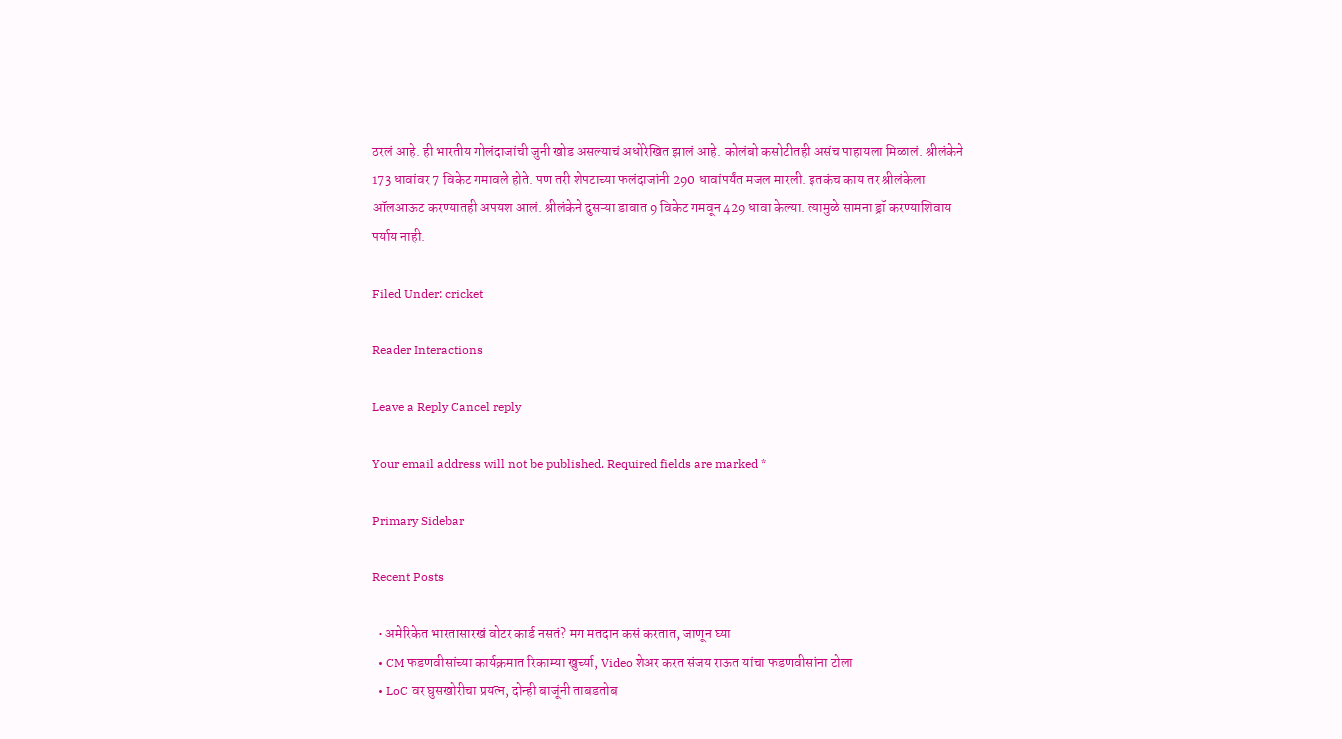ठरलं आहे. ही भारतीय गोलंदाजांची जुनी खोड असल्याचं अधोरेखित झालं आहे. कोलंबो कसोटीतही असंच पाहायला मिळालं. श्रीलंकेने 173 धावांवर 7 विकेट गमावले होते. पण तरी शेपटाच्या फलंदाजांनी 290 धावांपर्यंत मजल मारली. इतकंच काय तर श्रीलंकेला ऑलआऊट करण्यातही अपयश आलं. श्रीलंकेने दुसऱ्या डावात 9 विकेट गमवून 429 धावा केल्या. त्यामुळे सामना ड्रॉ करण्याशिवाय पर्याय नाही.

Filed Under: cricket

Reader Interactions

Leave a Reply Cancel reply

Your email address will not be published. Required fields are marked *

Primary Sidebar

Recent Posts

  • अमेरिकेत भारतासारखं वोटर कार्ड नसतं? मग मतदान कसं करतात, जाणून घ्या
  • CM फडणवीसांच्या कार्यक्रमात रिकाम्या खुर्च्या, Video शेअर करत संजय राऊत यांचा फडणवीसांना टोला
  • LoC वर घुसखोरीचा प्रयत्न, दोन्ही बाजूंनी ताबडतोब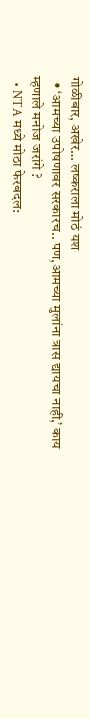गोळीबार, अखेर… लष्कराला मोठं यश
  • ‘आमच्या उपोषणावर सरकारच.. पण,आमच्या मुलांना त्रास द्यायचा नाही,’ काय म्हणाले मनोज जरांगे ?
  • NTA मध्ये मोठा फेरबदल: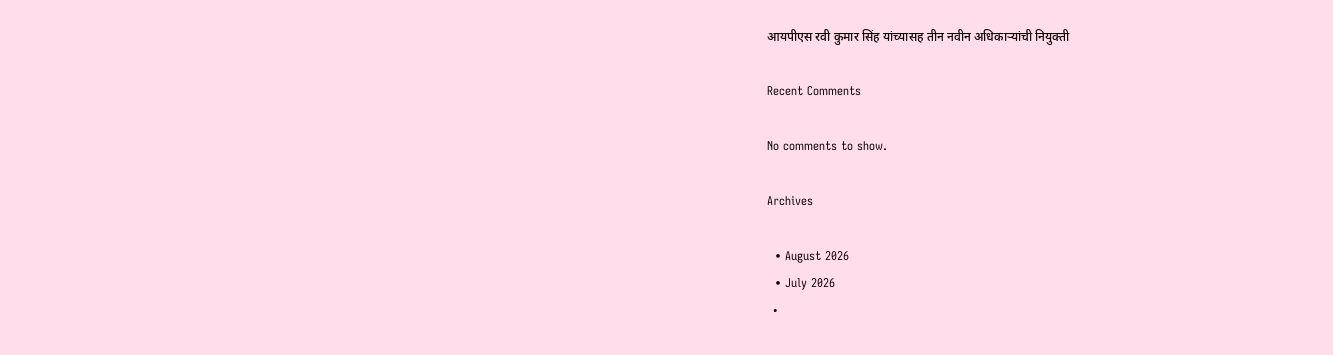आयपीएस रवी कुमार सिंह यांच्यासह तीन नवीन अधिकाऱ्यांची नियुक्ती

Recent Comments

No comments to show.

Archives

  • August 2026
  • July 2026
  •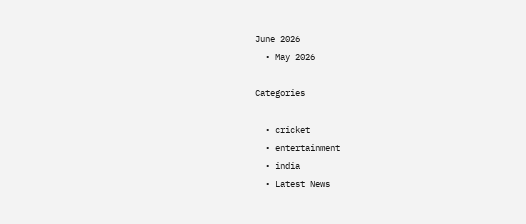June 2026
  • May 2026

Categories

  • cricket
  • entertainment
  • india
  • Latest News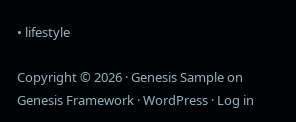• lifestyle

Copyright © 2026 · Genesis Sample on Genesis Framework · WordPress · Log in